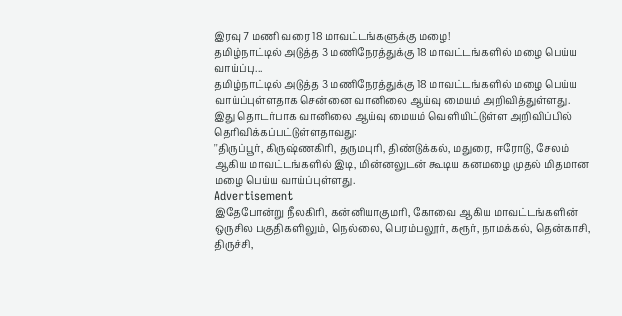இரவு 7 மணி வரை 18 மாவட்டங்களுக்கு மழை!
தமிழ்நாட்டில் அடுத்த 3 மணிநேரத்துக்கு 18 மாவட்டங்களில் மழை பெய்ய வாய்ப்பு...
தமிழ்நாட்டில் அடுத்த 3 மணிநேரத்துக்கு 18 மாவட்டங்களில் மழை பெய்ய வாய்ப்புள்ளதாக சென்னை வானிலை ஆய்வு மையம் அறிவித்துள்ளது.
இது தொடர்பாக வானிலை ஆய்வு மையம் வெளியிட்டுள்ள அறிவிப்பில் தெரிவிக்கப்பட்டுள்ளதாவது:
''திருப்பூர், கிருஷ்ணகிரி, தருமபுரி, திண்டுக்கல், மதுரை, ஈரோடு, சேலம் ஆகிய மாவட்டங்களில் இடி, மின்னலுடன் கூடிய கனமழை முதல் மிதமான மழை பெய்ய வாய்ப்புள்ளது.
Advertisement
இதேபோன்று நீலகிரி, கன்னியாகுமரி, கோவை ஆகிய மாவட்டங்களின் ஒருசில பகுதிகளிலும், நெல்லை, பெரம்பலூர், கரூர், நாமக்கல், தென்காசி, திருச்சி,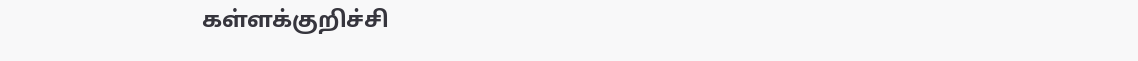கள்ளக்குறிச்சி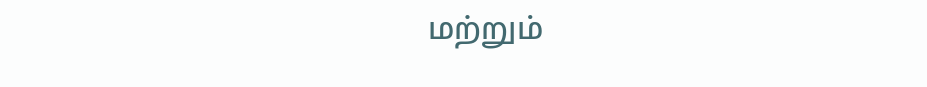மற்றும்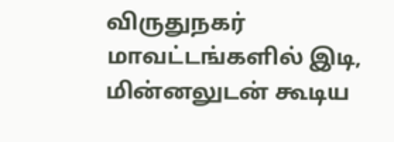விருதுநகர் மாவட்டங்களில் இடி, மின்னலுடன் கூடிய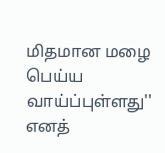மிதமான மழை பெய்ய வாய்ப்புள்ளது'' எனத்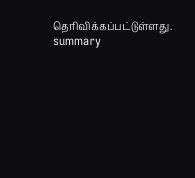தெரிவிக்கப்பட்டுள்ளது.
summary